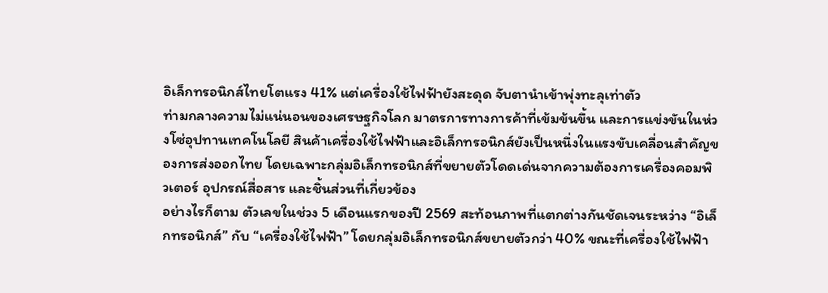อิเล็กทรอนิกส์ไทยโตแรง 41% แต่เครื่องใช้ไฟฟ้ายังสะดุด จับตานำเข้าพุ่งทะลุเท่าตัว
ท่ามกลางความไม่แน่นอนของเศรษฐกิจโลก มาตรการทางการค้าที่เข้มข้นขึ้น และการแข่งขันในห่วงโซ่อุปทานเทคโนโลยี สินค้าเครื่องใช้ไฟฟ้าและอิเล็กทรอนิกส์ยังเป็นหนึ่งในแรงขับเคลื่อนสำคัญของการส่งออกไทย โดยเฉพาะกลุ่มอิเล็กทรอนิกส์ที่ขยายตัวโดดเด่นจากความต้องการเครื่องคอมพิวเตอร์ อุปกรณ์สื่อสาร และชิ้นส่วนที่เกี่ยวข้อง
อย่างไรก็ตาม ตัวเลขในช่วง 5 เดือนแรกของปี 2569 สะท้อนภาพที่แตกต่างกันชัดเจนระหว่าง “อิเล็กทรอนิกส์” กับ “เครื่องใช้ไฟฟ้า” โดยกลุ่มอิเล็กทรอนิกส์ขยายตัวกว่า 40% ขณะที่เครื่องใช้ไฟฟ้า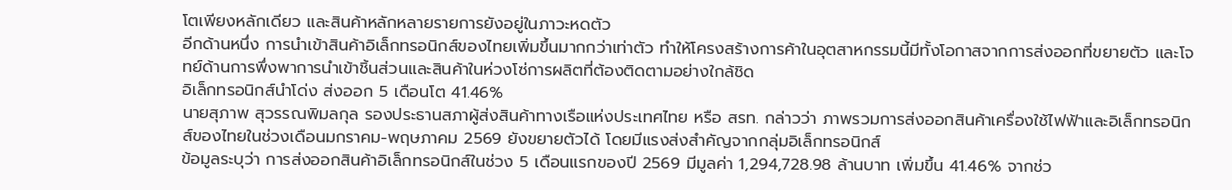โตเพียงหลักเดียว และสินค้าหลักหลายรายการยังอยู่ในภาวะหดตัว
อีกด้านหนึ่ง การนำเข้าสินค้าอิเล็กทรอนิกส์ของไทยเพิ่มขึ้นมากกว่าเท่าตัว ทำให้โครงสร้างการค้าในอุตสาหกรรมนี้มีทั้งโอกาสจากการส่งออกที่ขยายตัว และโจทย์ด้านการพึ่งพาการนำเข้าชิ้นส่วนและสินค้าในห่วงโซ่การผลิตที่ต้องติดตามอย่างใกล้ชิด
อิเล็กทรอนิกส์นำโด่ง ส่งออก 5 เดือนโต 41.46%
นายสุภาพ สุวรรณพิมลกุล รองประธานสภาผู้ส่งสินค้าทางเรือแห่งประเทศไทย หรือ สรท. กล่าวว่า ภาพรวมการส่งออกสินค้าเครื่องใช้ไฟฟ้าและอิเล็กทรอนิกส์ของไทยในช่วงเดือนมกราคม-พฤษภาคม 2569 ยังขยายตัวได้ โดยมีแรงส่งสำคัญจากกลุ่มอิเล็กทรอนิกส์
ข้อมูลระบุว่า การส่งออกสินค้าอิเล็กทรอนิกส์ในช่วง 5 เดือนแรกของปี 2569 มีมูลค่า 1,294,728.98 ล้านบาท เพิ่มขึ้น 41.46% จากช่ว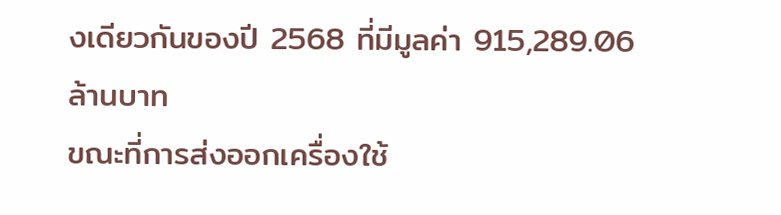งเดียวกันของปี 2568 ที่มีมูลค่า 915,289.06 ล้านบาท
ขณะที่การส่งออกเครื่องใช้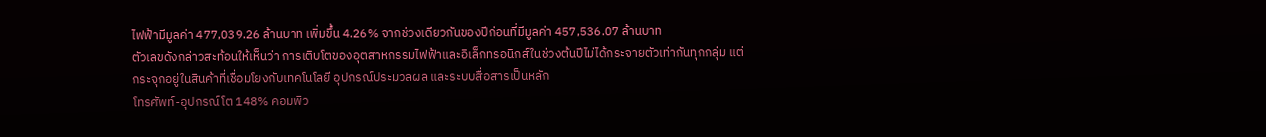ไฟฟ้ามีมูลค่า 477,039.26 ล้านบาท เพิ่มขึ้น 4.26% จากช่วงเดียวกันของปีก่อนที่มีมูลค่า 457,536.07 ล้านบาท
ตัวเลขดังกล่าวสะท้อนให้เห็นว่า การเติบโตของอุตสาหกรรมไฟฟ้าและอิเล็กทรอนิกส์ในช่วงต้นปีไม่ได้กระจายตัวเท่ากันทุกกลุ่ม แต่กระจุกอยู่ในสินค้าที่เชื่อมโยงกับเทคโนโลยี อุปกรณ์ประมวลผล และระบบสื่อสารเป็นหลัก
โทรศัพท์-อุปกรณ์โต 148% คอมพิว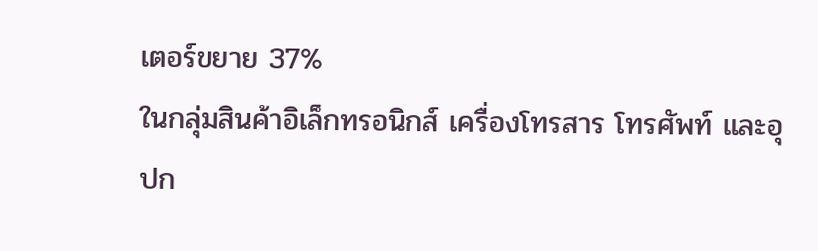เตอร์ขยาย 37%
ในกลุ่มสินค้าอิเล็กทรอนิกส์ เครื่องโทรสาร โทรศัพท์ และอุปก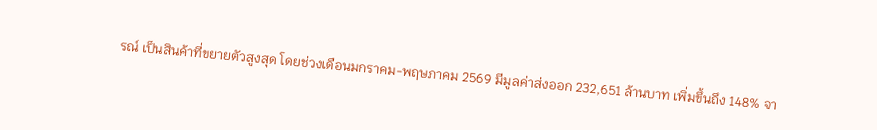รณ์ เป็นสินค้าที่ขยายตัวสูงสุด โดยช่วงเดือนมกราคม-พฤษภาคม 2569 มีมูลค่าส่งออก 232,651 ล้านบาท เพิ่มขึ้นถึง 148% จา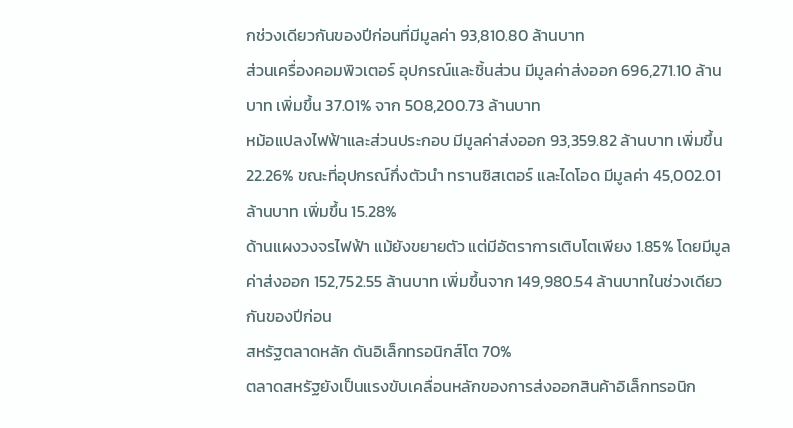กช่วงเดียวกันของปีก่อนที่มีมูลค่า 93,810.80 ล้านบาท
ส่วนเครื่องคอมพิวเตอร์ อุปกรณ์และชิ้นส่วน มีมูลค่าส่งออก 696,271.10 ล้านบาท เพิ่มขึ้น 37.01% จาก 508,200.73 ล้านบาท
หม้อแปลงไฟฟ้าและส่วนประกอบ มีมูลค่าส่งออก 93,359.82 ล้านบาท เพิ่มขึ้น 22.26% ขณะที่อุปกรณ์กึ่งตัวนำ ทรานซิสเตอร์ และไดโอด มีมูลค่า 45,002.01 ล้านบาท เพิ่มขึ้น 15.28%
ด้านแผงวงจรไฟฟ้า แม้ยังขยายตัว แต่มีอัตราการเติบโตเพียง 1.85% โดยมีมูลค่าส่งออก 152,752.55 ล้านบาท เพิ่มขึ้นจาก 149,980.54 ล้านบาทในช่วงเดียวกันของปีก่อน
สหรัฐตลาดหลัก ดันอิเล็กทรอนิกส์โต 70%
ตลาดสหรัฐยังเป็นแรงขับเคลื่อนหลักของการส่งออกสินค้าอิเล็กทรอนิก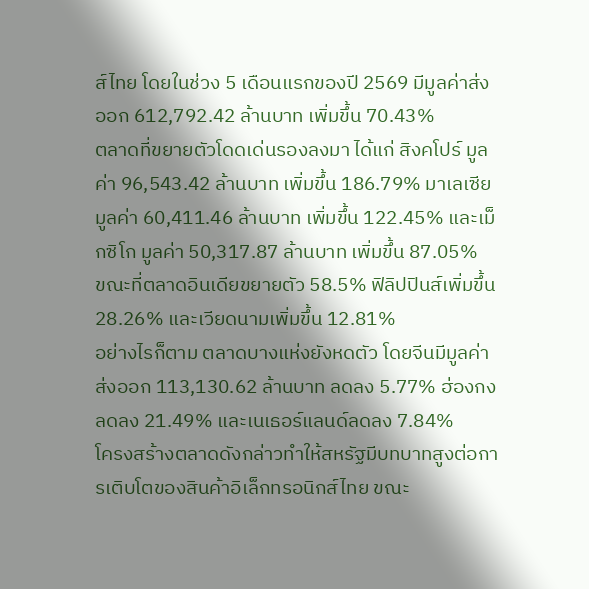ส์ไทย โดยในช่วง 5 เดือนแรกของปี 2569 มีมูลค่าส่งออก 612,792.42 ล้านบาท เพิ่มขึ้น 70.43%
ตลาดที่ขยายตัวโดดเด่นรองลงมา ได้แก่ สิงคโปร์ มูลค่า 96,543.42 ล้านบาท เพิ่มขึ้น 186.79% มาเลเซีย มูลค่า 60,411.46 ล้านบาท เพิ่มขึ้น 122.45% และเม็กซิโก มูลค่า 50,317.87 ล้านบาท เพิ่มขึ้น 87.05%
ขณะที่ตลาดอินเดียขยายตัว 58.5% ฟิลิปปินส์เพิ่มขึ้น 28.26% และเวียดนามเพิ่มขึ้น 12.81%
อย่างไรก็ตาม ตลาดบางแห่งยังหดตัว โดยจีนมีมูลค่าส่งออก 113,130.62 ล้านบาท ลดลง 5.77% ฮ่องกงลดลง 21.49% และเนเธอร์แลนด์ลดลง 7.84%
โครงสร้างตลาดดังกล่าวทำให้สหรัฐมีบทบาทสูงต่อการเติบโตของสินค้าอิเล็กทรอนิกส์ไทย ขณะ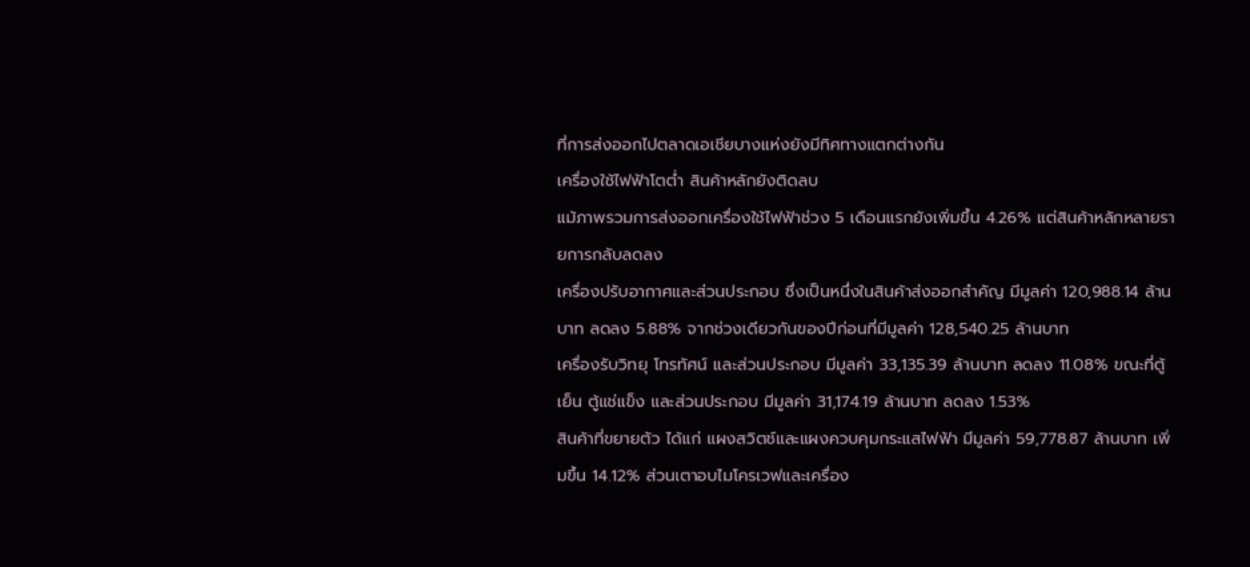ที่การส่งออกไปตลาดเอเชียบางแห่งยังมีทิศทางแตกต่างกัน
เครื่องใช้ไฟฟ้าโตต่ำ สินค้าหลักยังติดลบ
แม้ภาพรวมการส่งออกเครื่องใช้ไฟฟ้าช่วง 5 เดือนแรกยังเพิ่มขึ้น 4.26% แต่สินค้าหลักหลายรายการกลับลดลง
เครื่องปรับอากาศและส่วนประกอบ ซึ่งเป็นหนึ่งในสินค้าส่งออกสำคัญ มีมูลค่า 120,988.14 ล้านบาท ลดลง 5.88% จากช่วงเดียวกันของปีก่อนที่มีมูลค่า 128,540.25 ล้านบาท
เครื่องรับวิทยุ โทรทัศน์ และส่วนประกอบ มีมูลค่า 33,135.39 ล้านบาท ลดลง 11.08% ขณะที่ตู้เย็น ตู้แช่แข็ง และส่วนประกอบ มีมูลค่า 31,174.19 ล้านบาท ลดลง 1.53%
สินค้าที่ขยายตัว ได้แก่ แผงสวิตช์และแผงควบคุมกระแสไฟฟ้า มีมูลค่า 59,778.87 ล้านบาท เพิ่มขึ้น 14.12% ส่วนเตาอบไมโครเวฟและเครื่อง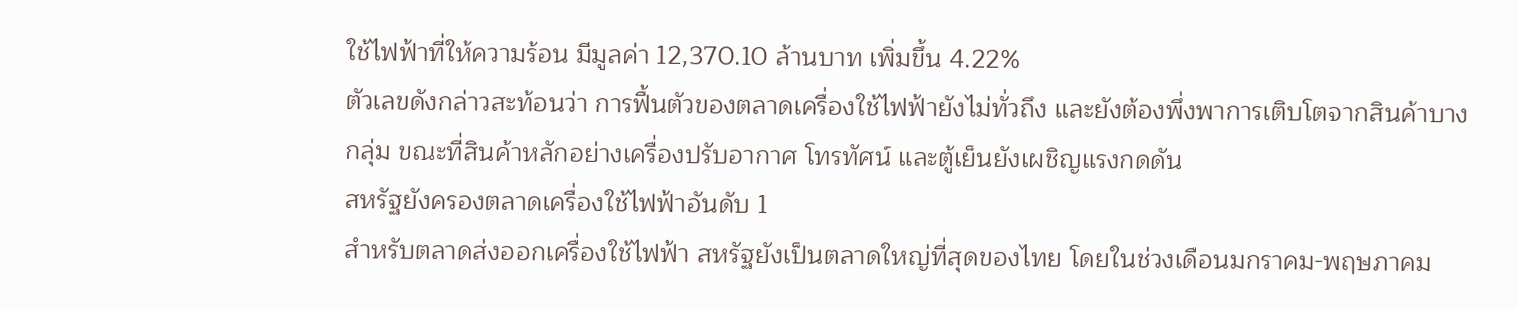ใช้ไฟฟ้าที่ให้ความร้อน มีมูลค่า 12,370.10 ล้านบาท เพิ่มขึ้น 4.22%
ตัวเลขดังกล่าวสะท้อนว่า การฟื้นตัวของตลาดเครื่องใช้ไฟฟ้ายังไม่ทั่วถึง และยังต้องพึ่งพาการเติบโตจากสินค้าบางกลุ่ม ขณะที่สินค้าหลักอย่างเครื่องปรับอากาศ โทรทัศน์ และตู้เย็นยังเผชิญแรงกดดัน
สหรัฐยังครองตลาดเครื่องใช้ไฟฟ้าอันดับ 1
สำหรับตลาดส่งออกเครื่องใช้ไฟฟ้า สหรัฐยังเป็นตลาดใหญ่ที่สุดของไทย โดยในช่วงเดือนมกราคม-พฤษภาคม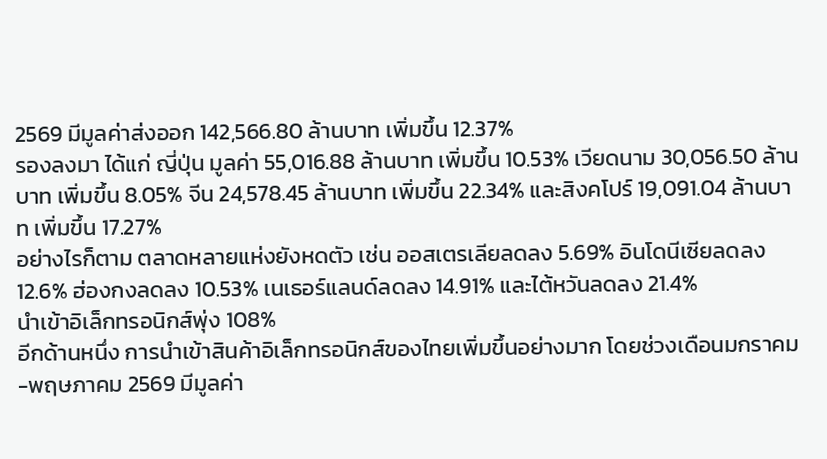2569 มีมูลค่าส่งออก 142,566.80 ล้านบาท เพิ่มขึ้น 12.37%
รองลงมา ได้แก่ ญี่ปุ่น มูลค่า 55,016.88 ล้านบาท เพิ่มขึ้น 10.53% เวียดนาม 30,056.50 ล้านบาท เพิ่มขึ้น 8.05% จีน 24,578.45 ล้านบาท เพิ่มขึ้น 22.34% และสิงคโปร์ 19,091.04 ล้านบาท เพิ่มขึ้น 17.27%
อย่างไรก็ตาม ตลาดหลายแห่งยังหดตัว เช่น ออสเตรเลียลดลง 5.69% อินโดนีเซียลดลง 12.6% ฮ่องกงลดลง 10.53% เนเธอร์แลนด์ลดลง 14.91% และไต้หวันลดลง 21.4%
นำเข้าอิเล็กทรอนิกส์พุ่ง 108%
อีกด้านหนึ่ง การนำเข้าสินค้าอิเล็กทรอนิกส์ของไทยเพิ่มขึ้นอย่างมาก โดยช่วงเดือนมกราคม-พฤษภาคม 2569 มีมูลค่า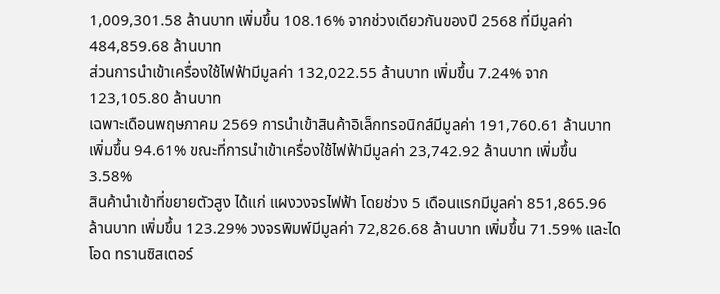1,009,301.58 ล้านบาท เพิ่มขึ้น 108.16% จากช่วงเดียวกันของปี 2568 ที่มีมูลค่า 484,859.68 ล้านบาท
ส่วนการนำเข้าเครื่องใช้ไฟฟ้ามีมูลค่า 132,022.55 ล้านบาท เพิ่มขึ้น 7.24% จาก 123,105.80 ล้านบาท
เฉพาะเดือนพฤษภาคม 2569 การนำเข้าสินค้าอิเล็กทรอนิกส์มีมูลค่า 191,760.61 ล้านบาท เพิ่มขึ้น 94.61% ขณะที่การนำเข้าเครื่องใช้ไฟฟ้ามีมูลค่า 23,742.92 ล้านบาท เพิ่มขึ้น 3.58%
สินค้านำเข้าที่ขยายตัวสูง ได้แก่ แผงวงจรไฟฟ้า โดยช่วง 5 เดือนแรกมีมูลค่า 851,865.96 ล้านบาท เพิ่มขึ้น 123.29% วงจรพิมพ์มีมูลค่า 72,826.68 ล้านบาท เพิ่มขึ้น 71.59% และไดโอด ทรานซิสเตอร์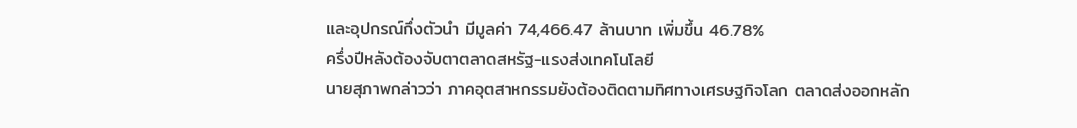และอุปกรณ์กึ่งตัวนำ มีมูลค่า 74,466.47 ล้านบาท เพิ่มขึ้น 46.78%
ครึ่งปีหลังต้องจับตาตลาดสหรัฐ-แรงส่งเทคโนโลยี
นายสุภาพกล่าวว่า ภาคอุตสาหกรรมยังต้องติดตามทิศทางเศรษฐกิจโลก ตลาดส่งออกหลัก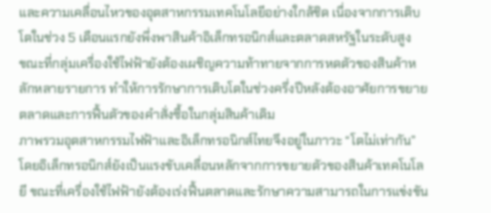และความเคลื่อนไหวของอุตสาหกรรมเทคโนโลยีอย่างใกล้ชิด เนื่องจากการเติบโตในช่วง 5 เดือนแรกยังพึ่งพาสินค้าอิเล็กทรอนิกส์และตลาดสหรัฐในระดับสูง
ขณะที่กลุ่มเครื่องใช้ไฟฟ้ายังต้องเผชิญความท้าทายจากการหดตัวของสินค้าหลักหลายรายการ ทำให้การรักษาการเติบโตในช่วงครึ่งปีหลังต้องอาศัยการขยายตลาดและการฟื้นตัวของคำสั่งซื้อในกลุ่มสินค้าเดิม
ภาพรวมอุตสาหกรรมไฟฟ้าและอิเล็กทรอนิกส์ไทยจึงอยู่ในภาวะ “โตไม่เท่ากัน” โดยอิเล็กทรอนิกส์ยังเป็นแรงขับเคลื่อนหลักจากการขยายตัวของสินค้าเทคโนโลยี ขณะที่เครื่องใช้ไฟฟ้ายังต้องเร่งฟื้นตลาดและรักษาความสามารถในการแข่งขัน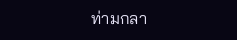ท่ามกลา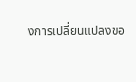งการเปลี่ยนแปลงขอ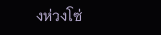งห่วงโซ่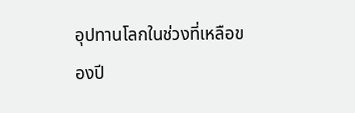อุปทานโลกในช่วงที่เหลือของปี